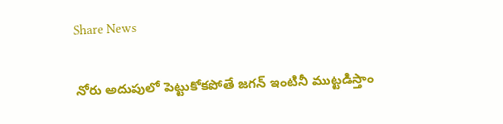Share News

నోరు అదుపులో పెట్టుకోకపోతే జగన్‌ ఇంటినీ ముట్టడిస్తాం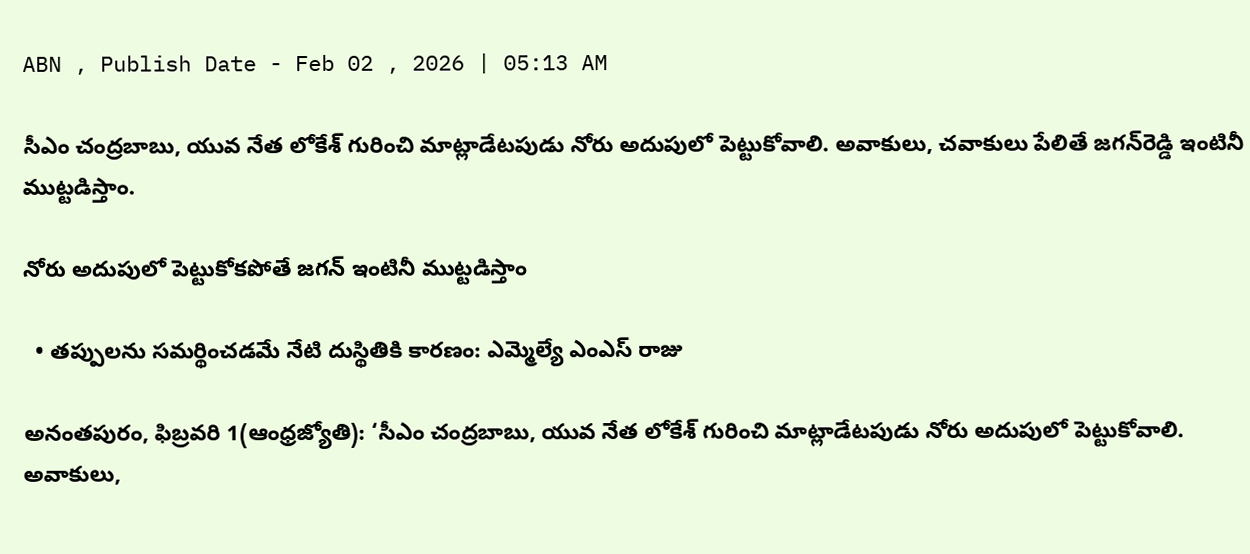ABN , Publish Date - Feb 02 , 2026 | 05:13 AM

సీఎం చంద్రబాబు, యువ నేత లోకేశ్‌ గురించి మాట్లాడేటపుడు నోరు అదుపులో పెట్టుకోవాలి. అవాకులు, చవాకులు పేలితే జగన్‌రెడ్డి ఇంటినీ ముట్టడిస్తాం.

నోరు అదుపులో పెట్టుకోకపోతే జగన్‌ ఇంటినీ ముట్టడిస్తాం

  • తప్పులను సమర్థించడమే నేటి దుస్థితికి కారణం: ఎమ్మెల్యే ఎంఎస్‌ రాజు

అనంతపురం, ఫిబ్రవరి 1(ఆంధ్రజ్యోతి): ‘సీఎం చంద్రబాబు, యువ నేత లోకేశ్‌ గురించి మాట్లాడేటపుడు నోరు అదుపులో పెట్టుకోవాలి. అవాకులు,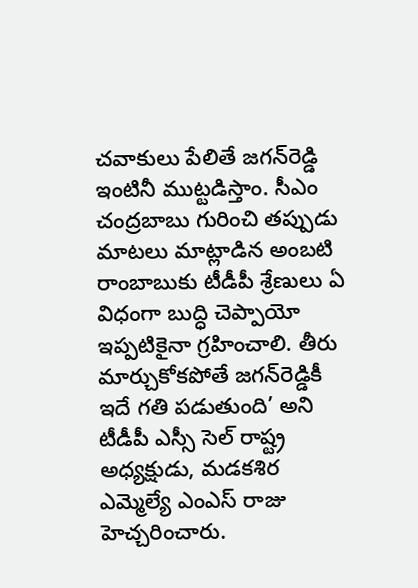చవాకులు పేలితే జగన్‌రెడ్డి ఇంటినీ ముట్టడిస్తాం. సీఎం చంద్రబాబు గురించి తప్పుడు మాటలు మాట్లాడిన అంబటి రాంబాబుకు టీడీపీ శ్రేణులు ఏ విధంగా బుద్ధి చెప్పాయో ఇప్పటికైనా గ్రహించాలి. తీరు మార్చుకోకపోతే జగన్‌రెడ్డికీ ఇదే గతి పడుతుంది’ అని టీడీపీ ఎస్సీ సెల్‌ రాష్ట్ర అధ్యక్షుడు, మడకశిర ఎమ్మెల్యే ఎంఎస్‌ రాజు హెచ్చరించారు.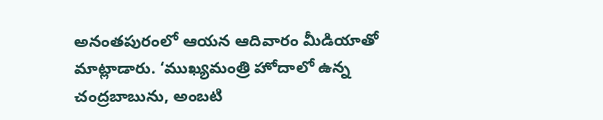అనంతపురంలో ఆయన ఆదివారం మీడియాతో మాట్లాడారు. ‘ముఖ్యమంత్రి హోదాలో ఉన్న చంద్రబాబును, అంబటి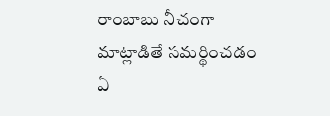రాంబాబు నీచంగా మాట్లాడితే సమర్థించడం ఏ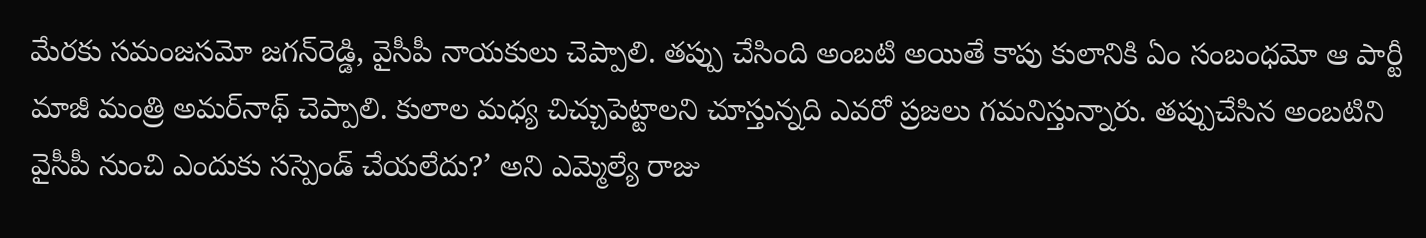మేరకు సమంజసమో జగన్‌రెడ్డి, వైసీపీ నాయకులు చెప్పాలి. తప్పు చేసింది అంబటి అయితే కాపు కులానికి ఏం సంబంధమో ఆ పార్టీ మాజీ మంత్రి అమర్‌నాథ్‌ చెప్పాలి. కులాల మధ్య చిచ్చుపెట్టాలని చూస్తున్నది ఎవరో ప్రజలు గమనిస్తున్నారు. తప్పుచేసిన అంబటిని వైసీపీ నుంచి ఎందుకు సస్పెండ్‌ చేయలేదు?’ అని ఎమ్మెల్యే రాజు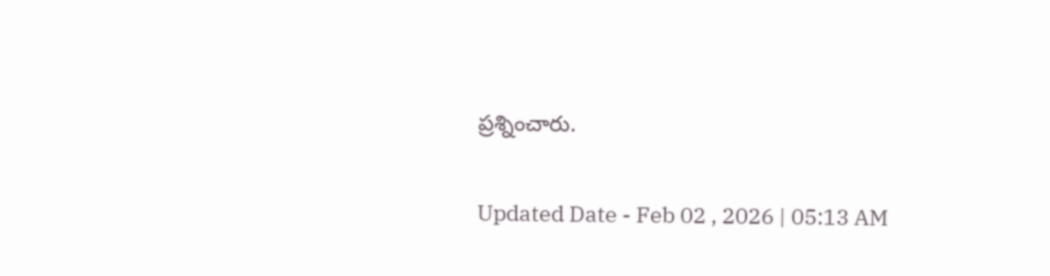ప్రశ్నించారు.

Updated Date - Feb 02 , 2026 | 05:13 AM